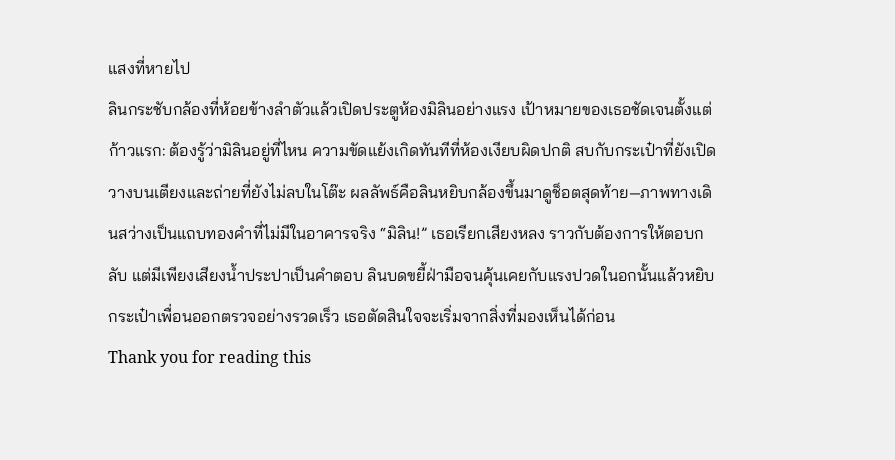แสงที่หายไป
ลินกระชับกล้องที่ห้อยข้างลำตัวแล้วเปิดประตูห้องมิลินอย่างแรง เป้าหมายของเธอชัดเจนตั้งแต่ก้าวแรก: ต้องรู้ว่ามิลินอยู่ที่ไหน ความขัดแย้งเกิดทันทีที่ห้องเงียบผิดปกติ สบกับกระเป๋าที่ยังเปิดวางบนเตียงและถ่ายที่ยังไม่ลบในโต๊ะ ผลลัพธ์คือลินหยิบกล้องขึ้นมาดูช็อตสุดท้าย—ภาพทางเดินสว่างเป็นแถบทองคำที่ไม่มีในอาคารจริง “มิลิน!” เธอเรียกเสียงหลง ราวกับต้องการให้ตอบกลับ แต่มีเพียงเสียงน้ำประปาเป็นคำตอบ ลินบดขยี้ฝ่ามือจนคุ้นเคยกับแรงปวดในอกนั้นแล้วหยิบกระเป๋าเพื่อนออกตรวจอย่างรวดเร็ว เธอตัดสินใจจะเริ่มจากสิ่งที่มองเห็นได้ก่อน
Thank you for reading this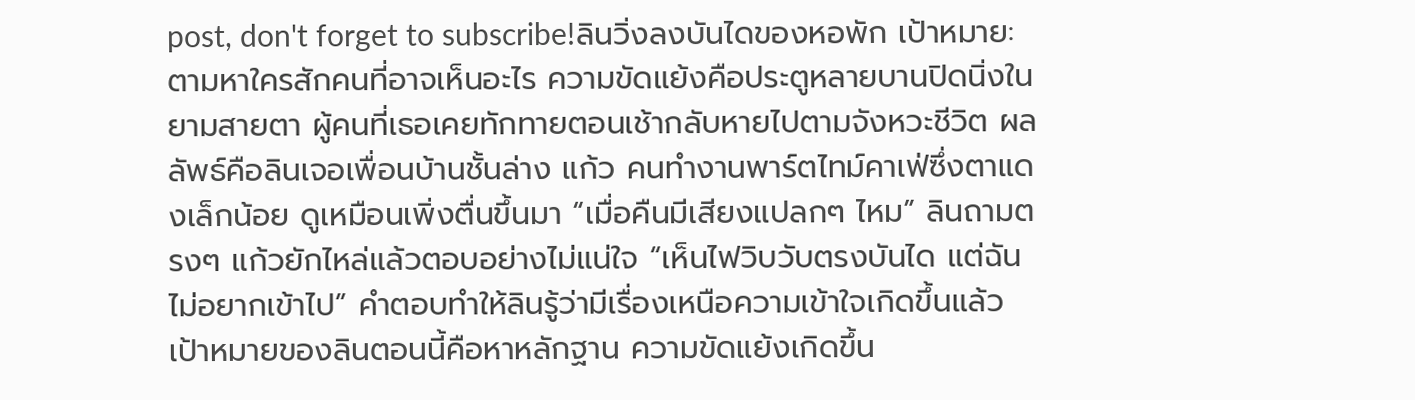post, don't forget to subscribe!ลินวิ่งลงบันไดของหอพัก เป้าหมาย:ตามหาใครสักคนที่อาจเห็นอะไร ความขัดแย้งคือประตูหลายบานปิดนิ่งในยามสายตา ผู้คนที่เธอเคยทักทายตอนเช้ากลับหายไปตามจังหวะชีวิต ผลลัพธ์คือลินเจอเพื่อนบ้านชั้นล่าง แก้ว คนทำงานพาร์ตไทม์คาเฟ่ซึ่งตาแดงเล็กน้อย ดูเหมือนเพิ่งตื่นขึ้นมา “เมื่อคืนมีเสียงแปลกๆ ไหม” ลินถามตรงๆ แก้วยักไหล่แล้วตอบอย่างไม่แน่ใจ “เห็นไฟวิบวับตรงบันได แต่ฉันไม่อยากเข้าไป” คำตอบทำให้ลินรู้ว่ามีเรื่องเหนือความเข้าใจเกิดขึ้นแล้ว
เป้าหมายของลินตอนนี้คือหาหลักฐาน ความขัดแย้งเกิดขึ้น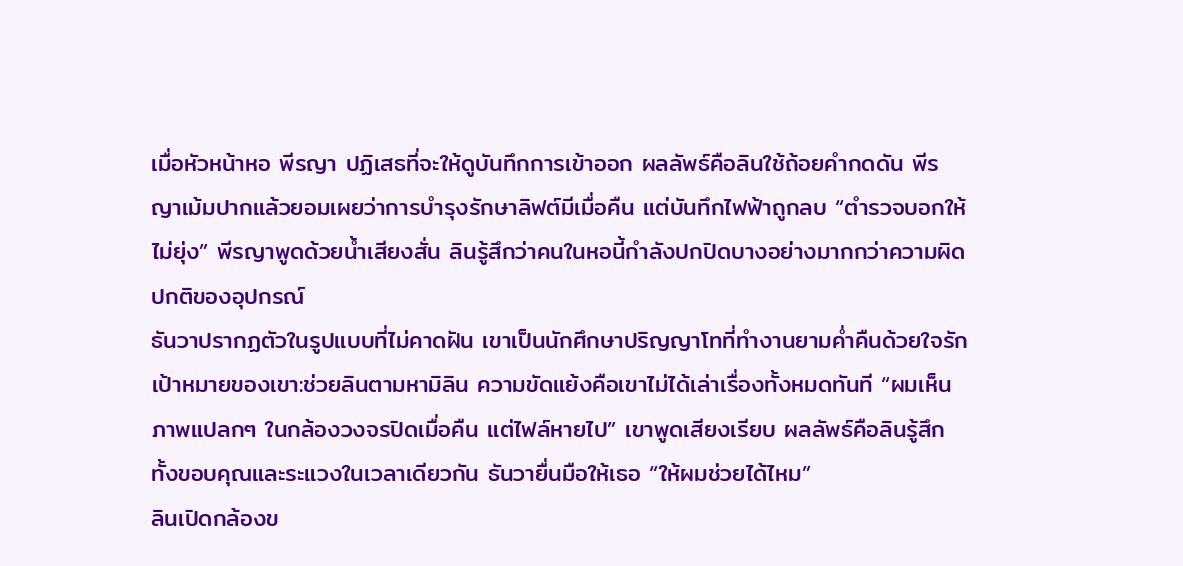เมื่อหัวหน้าหอ พีรญา ปฏิเสธที่จะให้ดูบันทึกการเข้าออก ผลลัพธ์คือลินใช้ถ้อยคำกดดัน พีรญาเม้มปากแล้วยอมเผยว่าการบำรุงรักษาลิฟต์มีเมื่อคืน แต่บันทึกไฟฟ้าถูกลบ “ตำรวจบอกให้ไม่ยุ่ง” พีรญาพูดด้วยน้ำเสียงสั่น ลินรู้สึกว่าคนในหอนี้กำลังปกปิดบางอย่างมากกว่าความผิดปกติของอุปกรณ์
ธันวาปรากฏตัวในรูปแบบที่ไม่คาดฝัน เขาเป็นนักศึกษาปริญญาโทที่ทำงานยามค่ำคืนด้วยใจรักเป้าหมายของเขา:ช่วยลินตามหามิลิน ความขัดแย้งคือเขาไม่ได้เล่าเรื่องทั้งหมดทันที “ผมเห็นภาพแปลกๆ ในกล้องวงจรปิดเมื่อคืน แต่ไฟล์หายไป” เขาพูดเสียงเรียบ ผลลัพธ์คือลินรู้สึกทั้งขอบคุณและระแวงในเวลาเดียวกัน ธันวายื่นมือให้เธอ “ให้ผมช่วยได้ไหม”
ลินเปิดกล้องข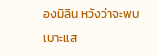องมิลิน หวังว่าจะพบเบาะแส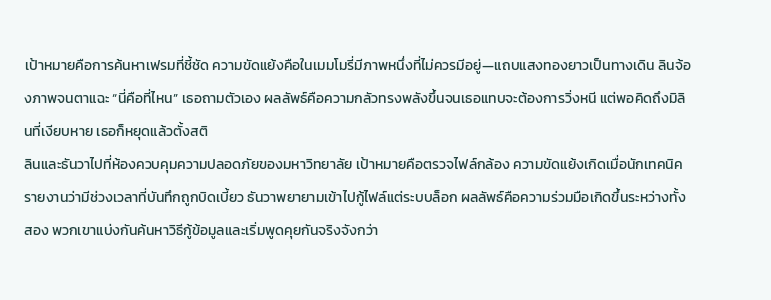เป้าหมายคือการค้นหาเฟรมที่ชี้ชัด ความขัดแย้งคือในเมมโมรี่มีภาพหนึ่งที่ไม่ควรมีอยู่—แถบแสงทองยาวเป็นทางเดิน ลินจ้องภาพจนตาแฉะ “นี่คือที่ไหน” เธอถามตัวเอง ผลลัพธ์คือความกลัวทรงพลังขึ้นจนเธอแทบจะต้องการวิ่งหนี แต่พอคิดถึงมิลินที่เงียบหาย เธอก็หยุดแล้วตั้งสติ
ลินและธันวาไปที่ห้องควบคุมความปลอดภัยของมหาวิทยาลัย เป้าหมายคือตรวจไฟล์กล้อง ความขัดแย้งเกิดเมื่อนักเทคนิครายงานว่ามีช่วงเวลาที่บันทึกถูกบิดเบี้ยว ธันวาพยายามเข้าไปกู้ไฟล์แต่ระบบล็อก ผลลัพธ์คือความร่วมมือเกิดขึ้นระหว่างทั้งสอง พวกเขาแบ่งกันค้นหาวิธีกู้ข้อมูลและเริ่มพูดคุยกันจริงจังกว่า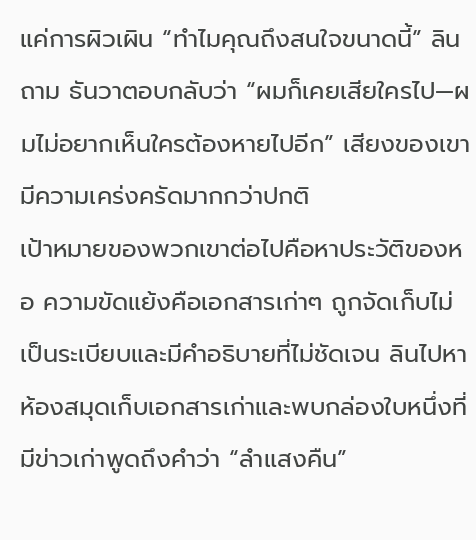แค่การผิวเผิน “ทำไมคุณถึงสนใจขนาดนี้” ลินถาม ธันวาตอบกลับว่า “ผมก็เคยเสียใครไป—ผมไม่อยากเห็นใครต้องหายไปอีก” เสียงของเขามีความเคร่งครัดมากกว่าปกติ
เป้าหมายของพวกเขาต่อไปคือหาประวัติของหอ ความขัดแย้งคือเอกสารเก่าๆ ถูกจัดเก็บไม่เป็นระเบียบและมีคำอธิบายที่ไม่ชัดเจน ลินไปหาห้องสมุดเก็บเอกสารเก่าและพบกล่องใบหนึ่งที่มีข่าวเก่าพูดถึงคำว่า “ลำแสงคืน”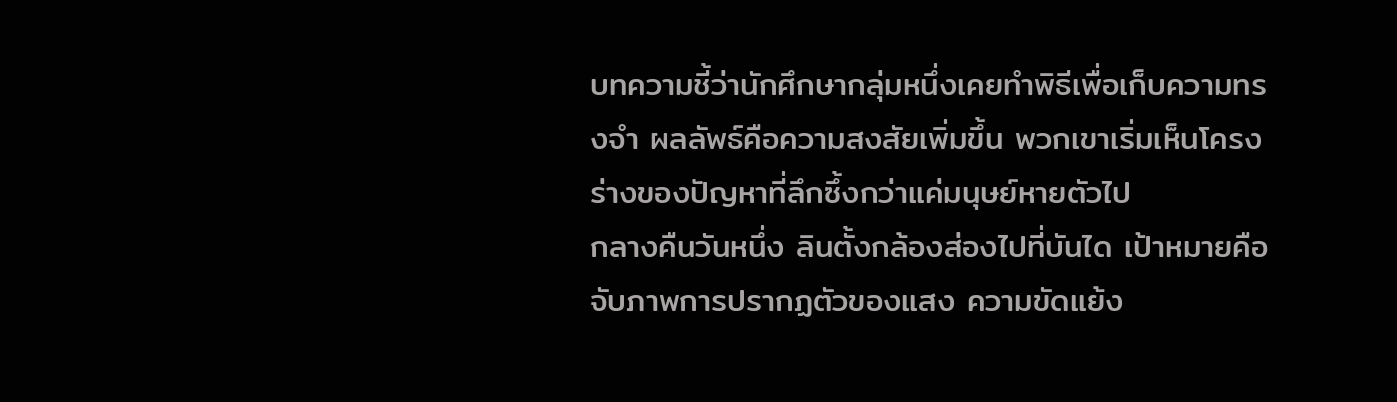บทความชี้ว่านักศึกษากลุ่มหนึ่งเคยทำพิธีเพื่อเก็บความทรงจำ ผลลัพธ์คือความสงสัยเพิ่มขึ้น พวกเขาเริ่มเห็นโครงร่างของปัญหาที่ลึกซึ้งกว่าแค่มนุษย์หายตัวไป
กลางคืนวันหนึ่ง ลินตั้งกล้องส่องไปที่บันได เป้าหมายคือจับภาพการปรากฏตัวของแสง ความขัดแย้ง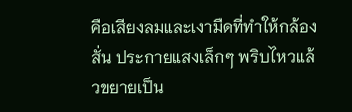คือเสียงลมและเงามืดที่ทำให้กล้องสั่น ประกายแสงเล็กๆ พริบไหวแล้วขยายเป็น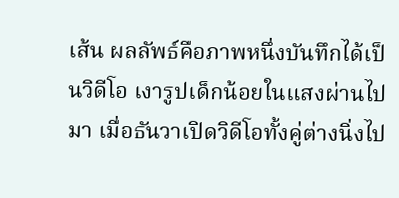เส้น ผลลัพธ์คือภาพหนึ่งบันทึกได้เป็นวิดีโอ เงารูปเด็กน้อยในแสงผ่านไปมา เมื่อธันวาเปิดวิดีโอทั้งคู่ต่างนิ่งไป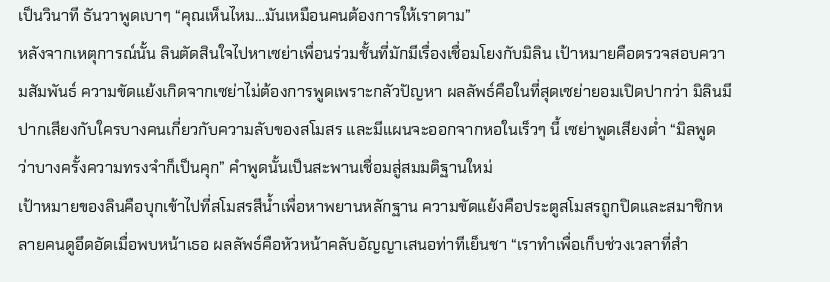เป็นวินาที ธันวาพูดเบาๆ “คุณเห็นไหม…มันเหมือนคนต้องการให้เราตาม”
หลังจากเหตุการณ์นั้น ลินตัดสินใจไปหาเซย่าเพื่อนร่วมชั้นที่มักมีเรื่องเชื่อมโยงกับมิลิน เป้าหมายคือตรวจสอบความสัมพันธ์ ความขัดแย้งเกิดจากเซย่าไม่ต้องการพูดเพราะกลัวปัญหา ผลลัพธ์คือในที่สุดเซย่ายอมเปิดปากว่า มิลินมีปากเสียงกับใครบางคนเกี่ยวกับความลับของสโมสร และมีแผนจะออกจากหอในเร็วๆ นี้ เซย่าพูดเสียงต่ำ “มิลพูดว่าบางครั้งความทรงจำก็เป็นคุก” คำพูดนั้นเป็นสะพานเชื่อมสู่สมมติฐานใหม่
เป้าหมายของลินคือบุกเข้าไปที่สโมสรสีน้ำเพื่อหาพยานหลักฐาน ความขัดแย้งคือประตูสโมสรถูกปิดและสมาชิกหลายคนดูอึดอัดเมื่อพบหน้าเธอ ผลลัพธ์คือหัวหน้าคลับอัญญาเสนอท่าทีเย็นชา “เราทำเพื่อเก็บช่วงเวลาที่สำ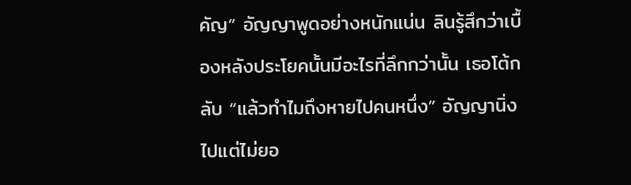คัญ” อัญญาพูดอย่างหนักแน่น ลินรู้สึกว่าเบื้องหลังประโยคนั้นมีอะไรที่ลึกกว่านั้น เธอโต้กลับ “แล้วทำไมถึงหายไปคนหนึ่ง” อัญญานิ่งไปแต่ไม่ยอ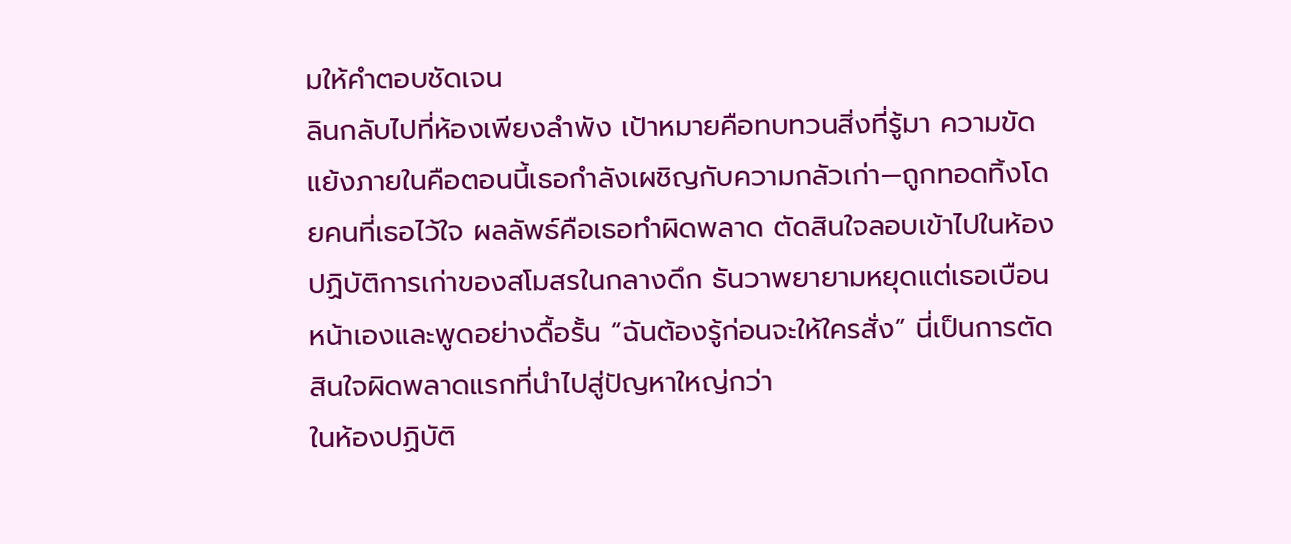มให้คำตอบชัดเจน
ลินกลับไปที่ห้องเพียงลำพัง เป้าหมายคือทบทวนสิ่งที่รู้มา ความขัดแย้งภายในคือตอนนี้เธอกำลังเผชิญกับความกลัวเก่า—ถูกทอดทิ้งโดยคนที่เธอไว้ใจ ผลลัพธ์คือเธอทำผิดพลาด ตัดสินใจลอบเข้าไปในห้องปฏิบัติการเก่าของสโมสรในกลางดึก ธันวาพยายามหยุดแต่เธอเบือนหน้าเองและพูดอย่างดื้อรั้น “ฉันต้องรู้ก่อนจะให้ใครสั่ง” นี่เป็นการตัดสินใจผิดพลาดแรกที่นำไปสู่ปัญหาใหญ่กว่า
ในห้องปฏิบัติ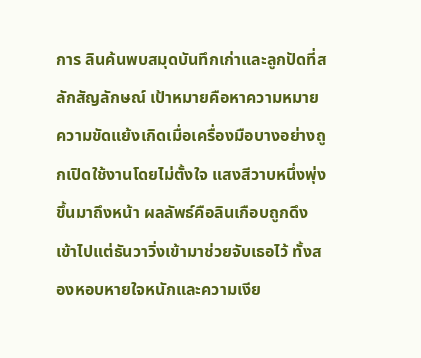การ ลินค้นพบสมุดบันทึกเก่าและลูกปัดที่สลักสัญลักษณ์ เป้าหมายคือหาความหมาย ความขัดแย้งเกิดเมื่อเครื่องมือบางอย่างถูกเปิดใช้งานโดยไม่ตั้งใจ แสงสีวาบหนึ่งพุ่งขึ้นมาถึงหน้า ผลลัพธ์คือลินเกือบถูกดึงเข้าไปแต่ธันวาวิ่งเข้ามาช่วยจับเธอไว้ ทั้งสองหอบหายใจหนักและความเงีย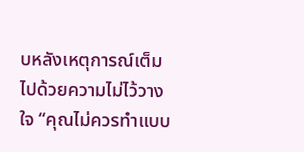บหลังเหตุการณ์เต็มไปด้วยความไม่ไว้วางใจ “คุณไม่ควรทำแบบ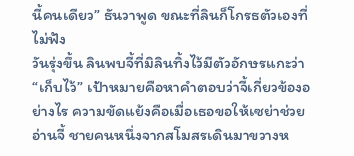นี้คนเดียว” ธันวาพูด ขณะที่ลินก็โกรธตัวเองที่ไม่ฟัง
วันรุ่งขึ้น ลินพบจี้ที่มิลินทิ้งไว้มีตัวอักษรแกะว่า “เก็บไว้” เป้าหมายคือหาคำตอบว่าจี้เกี่ยวข้องอย่างไร ความขัดแย้งคือเมื่อเธอขอให้เซย่าช่วยอ่านจี้ ชายคนหนึ่งจากสโมสรเดินมาขวางห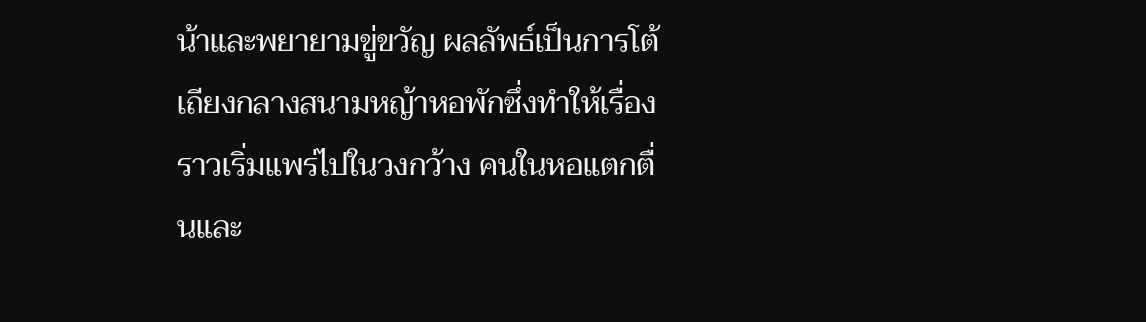น้าและพยายามขู่ขวัญ ผลลัพธ์เป็นการโต้เถียงกลางสนามหญ้าหอพักซึ่งทำให้เรื่องราวเริ่มแพร่ไปในวงกว้าง คนในหอแตกตื่นและ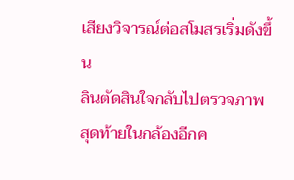เสียงวิจารณ์ต่อสโมสรเริ่มดังขึ้น
ลินตัดสินใจกลับไปตรวจภาพสุดท้ายในกล้องอีกค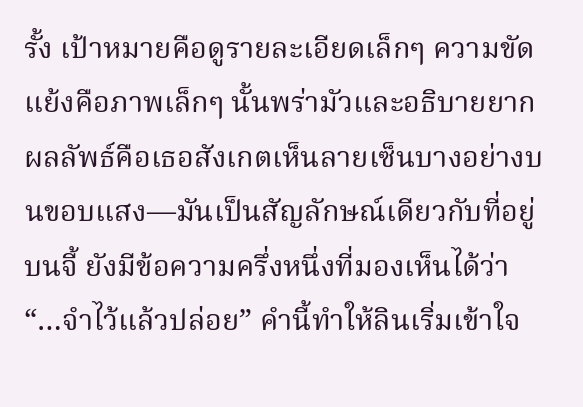รั้ง เป้าหมายคือดูรายละเอียดเล็กๆ ความขัดแย้งคือภาพเล็กๆ นั้นพร่ามัวและอธิบายยาก ผลลัพธ์คือเธอสังเกตเห็นลายเซ็นบางอย่างบนขอบแสง—มันเป็นสัญลักษณ์เดียวกับที่อยู่บนจี้ ยังมีข้อความครึ่งหนึ่งที่มองเห็นได้ว่า “…จำไว้แล้วปล่อย” คำนี้ทำให้ลินเริ่มเข้าใจ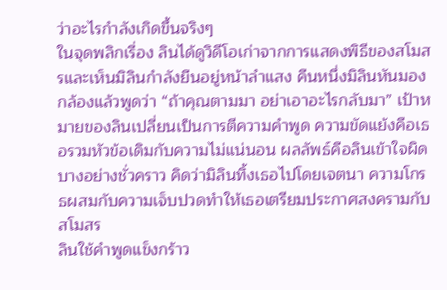ว่าอะไรกำลังเกิดขึ้นจริงๆ
ในจุดพลิกเรื่อง ลินได้ดูวิดีโอเก่าจากการแสดงพิธีของสโมสรและเห็นมิลินกำลังยืนอยู่หน้าลำแสง คืนหนึ่งมิลินหันมองกล้องแล้วพูดว่า “ถ้าคุณตามมา อย่าเอาอะไรกลับมา” เป้าหมายของลินเปลี่ยนเป็นการตีความคำพูด ความขัดแย้งคือเธอรวมหัวข้อเดิมกับความไม่แน่นอน ผลลัพธ์คือลินเข้าใจผิดบางอย่างชั่วคราว คิดว่ามิลินทิ้งเธอไปโดยเจตนา ความโกรธผสมกับความเจ็บปวดทำให้เธอเตรียมประกาศสงครามกับสโมสร
ลินใช้คำพูดแข็งกร้าว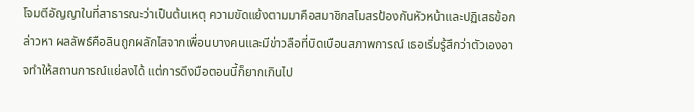โจมตีอัญญาในที่สาธารณะว่าเป็นต้นเหตุ ความขัดแย้งตามมาคือสมาชิกสโมสรป้องกันหัวหน้าและปฏิเสธข้อกล่าวหา ผลลัพธ์คือลินถูกผลักไสจากเพื่อนบางคนและมีข่าวลือที่บิดเบือนสภาพการณ์ เธอเริ่มรู้สึกว่าตัวเองอาจทำให้สถานการณ์แย่ลงได้ แต่การดึงมือตอนนี้ก็ยากเกินไป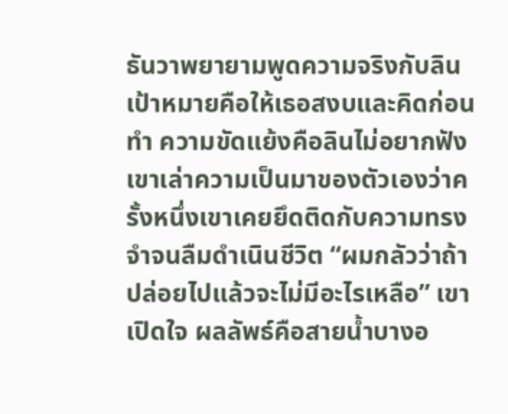ธันวาพยายามพูดความจริงกับลิน เป้าหมายคือให้เธอสงบและคิดก่อนทำ ความขัดแย้งคือลินไม่อยากฟัง เขาเล่าความเป็นมาของตัวเองว่าครั้งหนึ่งเขาเคยยึดติดกับความทรงจำจนลืมดำเนินชีวิต “ผมกลัวว่าถ้าปล่อยไปแล้วจะไม่มีอะไรเหลือ” เขาเปิดใจ ผลลัพธ์คือสายน้ำบางอ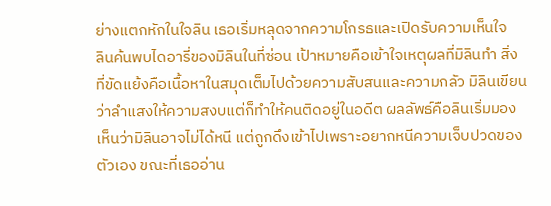ย่างแตกหักในใจลิน เธอเริ่มหลุดจากความโกรธและเปิดรับความเห็นใจ
ลินค้นพบไดอารี่ของมิลินในที่ซ่อน เป้าหมายคือเข้าใจเหตุผลที่มิลินทำ สิ่งที่ขัดแย้งคือเนื้อหาในสมุดเต็มไปด้วยความสับสนและความกลัว มิลินเขียนว่าลำแสงให้ความสงบแต่ก็ทำให้คนติดอยู่ในอดีต ผลลัพธ์คือลินเริ่มมองเห็นว่ามิลินอาจไม่ได้หนี แต่ถูกดึงเข้าไปเพราะอยากหนีความเจ็บปวดของตัวเอง ขณะที่เธออ่าน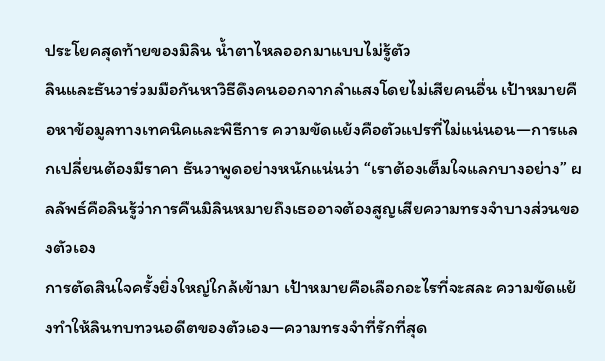ประโยคสุดท้ายของมิลิน น้ำตาไหลออกมาแบบไม่รู้ตัว
ลินและธันวาร่วมมือกันหาวิธีดึงคนออกจากลำแสงโดยไม่เสียคนอื่น เป้าหมายคือหาข้อมูลทางเทคนิคและพิธีการ ความขัดแย้งคือตัวแปรที่ไม่แน่นอน—การแลกเปลี่ยนต้องมีราคา ธันวาพูดอย่างหนักแน่นว่า “เราต้องเต็มใจแลกบางอย่าง” ผลลัพธ์คือลินรู้ว่าการคืนมิลินหมายถึงเธออาจต้องสูญเสียความทรงจำบางส่วนของตัวเอง
การตัดสินใจครั้งยิ่งใหญ่ใกล้เข้ามา เป้าหมายคือเลือกอะไรที่จะสละ ความขัดแย้งทำให้ลินทบทวนอดีตของตัวเอง—ความทรงจำที่รักที่สุด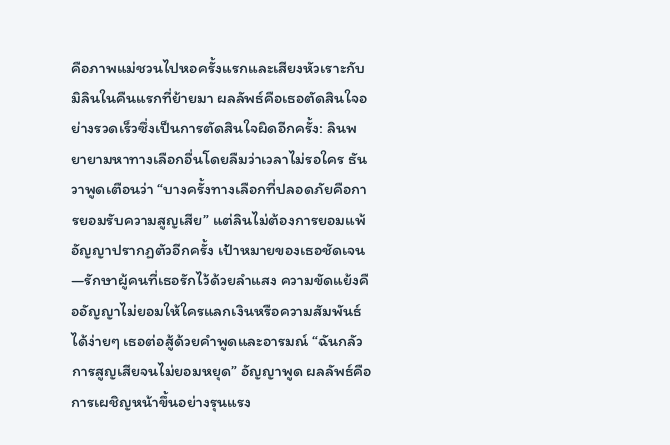คือภาพแม่ชวนไปหอครั้งแรกและเสียงหัวเราะกับมิลินในคืนแรกที่ย้ายมา ผลลัพธ์คือเธอตัดสินใจอย่างรวดเร็วซึ่งเป็นการตัดสินใจผิดอีกครั้ง: ลินพยายามหาทางเลือกอื่นโดยลืมว่าเวลาไม่รอใคร ธันวาพูดเตือนว่า “บางครั้งทางเลือกที่ปลอดภัยคือการยอมรับความสูญเสีย” แต่ลินไม่ต้องการยอมแพ้
อัญญาปรากฏตัวอีกครั้ง เป้าหมายของเธอชัดเจน—รักษาผู้คนที่เธอรักไว้ด้วยลำแสง ความขัดแย้งคืออัญญาไม่ยอมให้ใครแลกเงินหรือความสัมพันธ์ได้ง่ายๆ เธอต่อสู้ด้วยคำพูดและอารมณ์ “ฉันกลัวการสูญเสียจนไม่ยอมหยุด” อัญญาพูด ผลลัพธ์คือการเผชิญหน้าขึ้นอย่างรุนแรง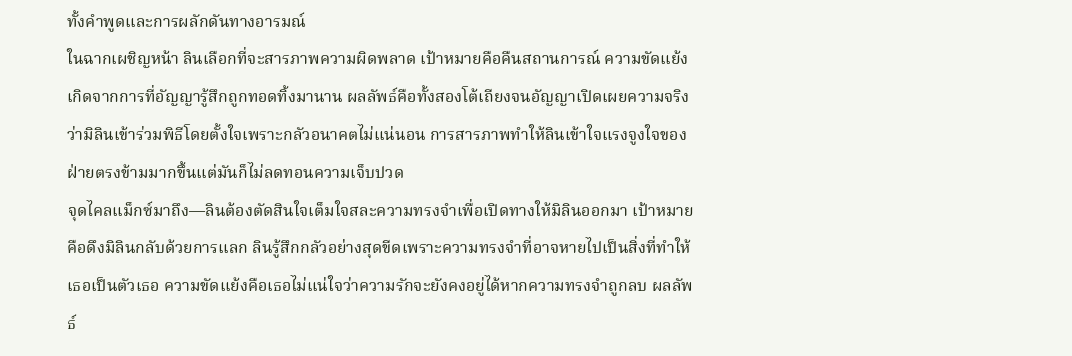ทั้งคำพูดและการผลักดันทางอารมณ์
ในฉากเผชิญหน้า ลินเลือกที่จะสารภาพความผิดพลาด เป้าหมายคือคืนสถานการณ์ ความขัดแย้งเกิดจากการที่อัญญารู้สึกถูกทอดทิ้งมานาน ผลลัพธ์คือทั้งสองโต้เถียงจนอัญญาเปิดเผยความจริงว่ามิลินเข้าร่วมพิธีโดยตั้งใจเพราะกลัวอนาคตไม่แน่นอน การสารภาพทำให้ลินเข้าใจแรงจูงใจของฝ่ายตรงข้ามมากขึ้นแต่มันก็ไม่ลดทอนความเจ็บปวด
จุดไคลแม็กซ์มาถึง—ลินต้องตัดสินใจเต็มใจสละความทรงจำเพื่อเปิดทางให้มิลินออกมา เป้าหมายคือดึงมิลินกลับด้วยการแลก ลินรู้สึกกลัวอย่างสุดขีดเพราะความทรงจำที่อาจหายไปเป็นสิ่งที่ทำให้เธอเป็นตัวเธอ ความขัดแย้งคือเธอไม่แน่ใจว่าความรักจะยังคงอยู่ได้หากความทรงจำถูกลบ ผลลัพธ์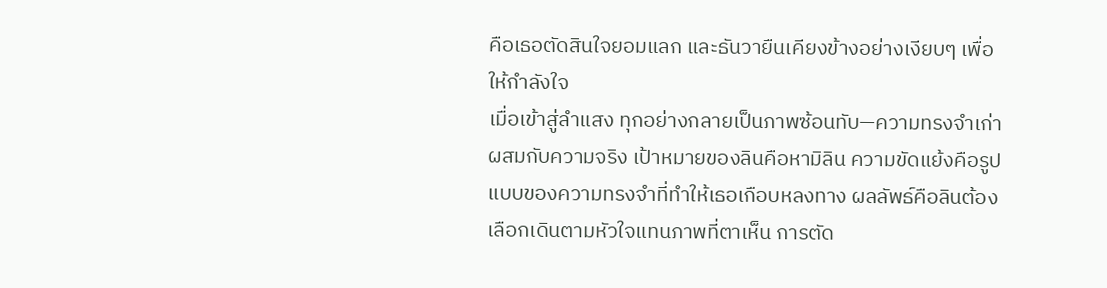คือเธอตัดสินใจยอมแลก และธันวายืนเคียงข้างอย่างเงียบๆ เพื่อให้กำลังใจ
เมื่อเข้าสู่ลำแสง ทุกอย่างกลายเป็นภาพซ้อนทับ—ความทรงจำเก่าผสมกับความจริง เป้าหมายของลินคือหามิลิน ความขัดแย้งคือรูปแบบของความทรงจำที่ทำให้เธอเกือบหลงทาง ผลลัพธ์คือลินต้องเลือกเดินตามหัวใจแทนภาพที่ตาเห็น การตัด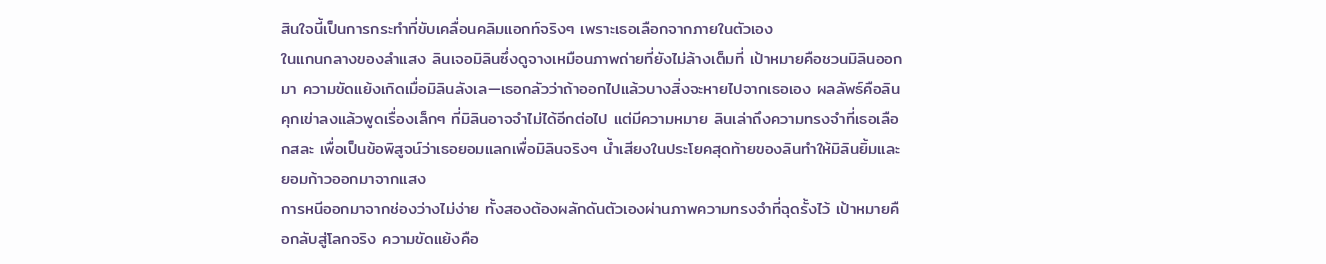สินใจนี้เป็นการกระทำที่ขับเคลื่อนคลิมแอกท์จริงๆ เพราะเธอเลือกจากภายในตัวเอง
ในแกนกลางของลำแสง ลินเจอมิลินซึ่งดูจางเหมือนภาพถ่ายที่ยังไม่ล้างเต็มที่ เป้าหมายคือชวนมิลินออกมา ความขัดแย้งเกิดเมื่อมิลินลังเล—เธอกลัวว่าถ้าออกไปแล้วบางสิ่งจะหายไปจากเธอเอง ผลลัพธ์คือลินคุกเข่าลงแล้วพูดเรื่องเล็กๆ ที่มิลินอาจจำไม่ได้อีกต่อไป แต่มีความหมาย ลินเล่าถึงความทรงจำที่เธอเลือกสละ เพื่อเป็นข้อพิสูจน์ว่าเธอยอมแลกเพื่อมิลินจริงๆ น้ำเสียงในประโยคสุดท้ายของลินทำให้มิลินยิ้มและยอมก้าวออกมาจากแสง
การหนีออกมาจากช่องว่างไม่ง่าย ทั้งสองต้องผลักดันตัวเองผ่านภาพความทรงจำที่ฉุดรั้งไว้ เป้าหมายคือกลับสู่โลกจริง ความขัดแย้งคือ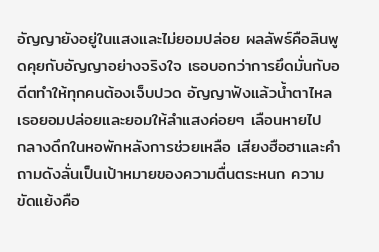อัญญายังอยู่ในแสงและไม่ยอมปล่อย ผลลัพธ์คือลินพูดคุยกับอัญญาอย่างจริงใจ เธอบอกว่าการยึดมั่นกับอดีตทำให้ทุกคนต้องเจ็บปวด อัญญาฟังแล้วน้ำตาไหล เธอยอมปล่อยและยอมให้ลำแสงค่อยๆ เลือนหายไป
กลางดึกในหอพักหลังการช่วยเหลือ เสียงฮือฮาและคำถามดังลั่นเป็นเป้าหมายของความตื่นตระหนก ความขัดแย้งคือ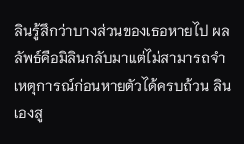ลินรู้สึกว่าบางส่วนของเธอหายไป ผลลัพธ์คือมิลินกลับมาแต่ไม่สามารถจำเหตุการณ์ก่อนหายตัวได้ครบถ้วน ลินเองสู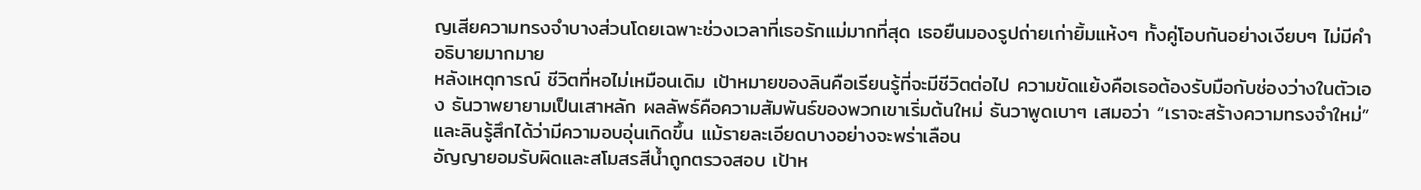ญเสียความทรงจำบางส่วนโดยเฉพาะช่วงเวลาที่เธอรักแม่มากที่สุด เธอยืนมองรูปถ่ายเก่ายิ้มแห้งๆ ทั้งคู่โอบกันอย่างเงียบๆ ไม่มีคำอธิบายมากมาย
หลังเหตุการณ์ ชีวิตที่หอไม่เหมือนเดิม เป้าหมายของลินคือเรียนรู้ที่จะมีชีวิตต่อไป ความขัดแย้งคือเธอต้องรับมือกับช่องว่างในตัวเอง ธันวาพยายามเป็นเสาหลัก ผลลัพธ์คือความสัมพันธ์ของพวกเขาเริ่มต้นใหม่ ธันวาพูดเบาๆ เสมอว่า “เราจะสร้างความทรงจำใหม่” และลินรู้สึกได้ว่ามีความอบอุ่นเกิดขึ้น แม้รายละเอียดบางอย่างจะพร่าเลือน
อัญญายอมรับผิดและสโมสรสีน้ำถูกตรวจสอบ เป้าห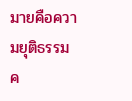มายคือความยุติธรรม ค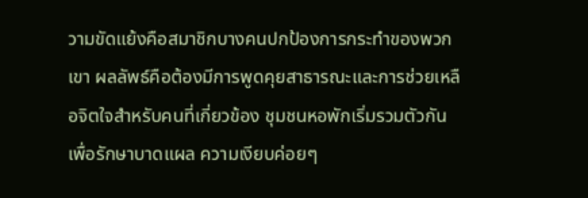วามขัดแย้งคือสมาชิกบางคนปกป้องการกระทำของพวกเขา ผลลัพธ์คือต้องมีการพูดคุยสาธารณะและการช่วยเหลือจิตใจสำหรับคนที่เกี่ยวข้อง ชุมชนหอพักเริ่มรวมตัวกันเพื่อรักษาบาดแผล ความเงียบค่อยๆ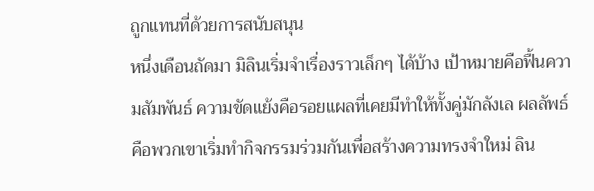ถูกแทนที่ด้วยการสนับสนุน
หนึ่งเดือนถัดมา มิลินเริ่มจำเรื่องราวเล็กๆ ได้บ้าง เป้าหมายคือฟื้นความสัมพันธ์ ความขัดแย้งคือรอยแผลที่เคยมีทำให้ทั้งคู่มักลังเล ผลลัพธ์คือพวกเขาเริ่มทำกิจกรรมร่วมกันเพื่อสร้างความทรงจำใหม่ ลิน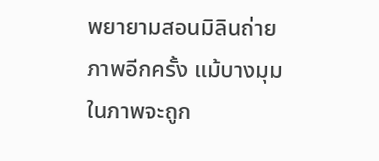พยายามสอนมิลินถ่ายภาพอีกครั้ง แม้บางมุมในภาพจะถูก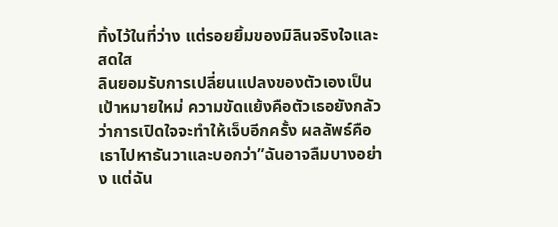ทิ้งไว้ในที่ว่าง แต่รอยยิ้มของมิลินจริงใจและสดใส
ลินยอมรับการเปลี่ยนแปลงของตัวเองเป็นเป้าหมายใหม่ ความขัดแย้งคือตัวเธอยังกลัวว่าการเปิดใจจะทำให้เจ็บอีกครั้ง ผลลัพธ์คือเธาไปหาธันวาและบอกว่า”ฉันอาจลืมบางอย่าง แต่ฉัน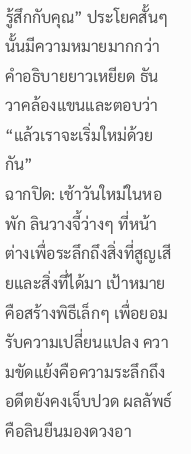รู้สึกกับคุณ” ประโยคสั้นๆ นั้นมีความหมายมากกว่าคำอธิบายยาวเหยียด ธันวาคล้องแขนและตอบว่า “แล้วเราจะเริ่มใหม่ด้วยกัน”
ฉากปิด: เช้าวันใหม่ในหอพัก ลินวางจี้ว่างๆ ที่หน้าต่างเพื่อระลึกถึงสิ่งที่สูญเสียและสิ่งที่ได้มา เป้าหมายคือสร้างพิธีเล็กๆ เพื่อยอมรับความเปลี่ยนแปลง ความขัดแย้งคือความระลึกถึงอดีตยังคงเจ็บปวด ผลลัพธ์คือลินยืนมองดวงอา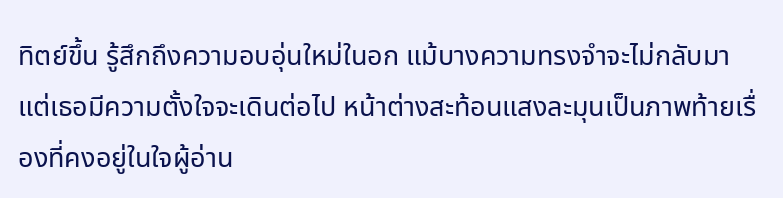ทิตย์ขึ้น รู้สึกถึงความอบอุ่นใหม่ในอก แม้บางความทรงจำจะไม่กลับมา แต่เธอมีความตั้งใจจะเดินต่อไป หน้าต่างสะท้อนแสงละมุนเป็นภาพท้ายเรื่องที่คงอยู่ในใจผู้อ่าน